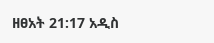ዘፀአት 21:17 አዲስ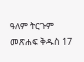ዓለም ትርጉም መጽሐፍ ቅዱስ 17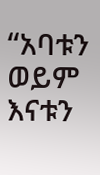“አባቱን ወይም እናቱን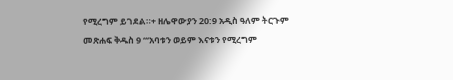የሚረግም ይገደል።+ ዘሌዋውያን 20:9 አዲስ ዓለም ትርጉም መጽሐፍ ቅዱስ 9 “‘አባቱን ወይም እናቱን የሚረግም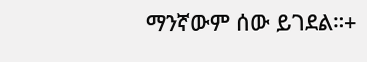ማንኛውም ሰው ይገደል።+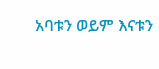አባቱን ወይም እናቱን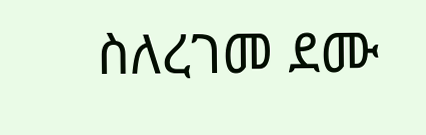ስለረገመ ደሙ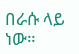በራሱ ላይ ነው።